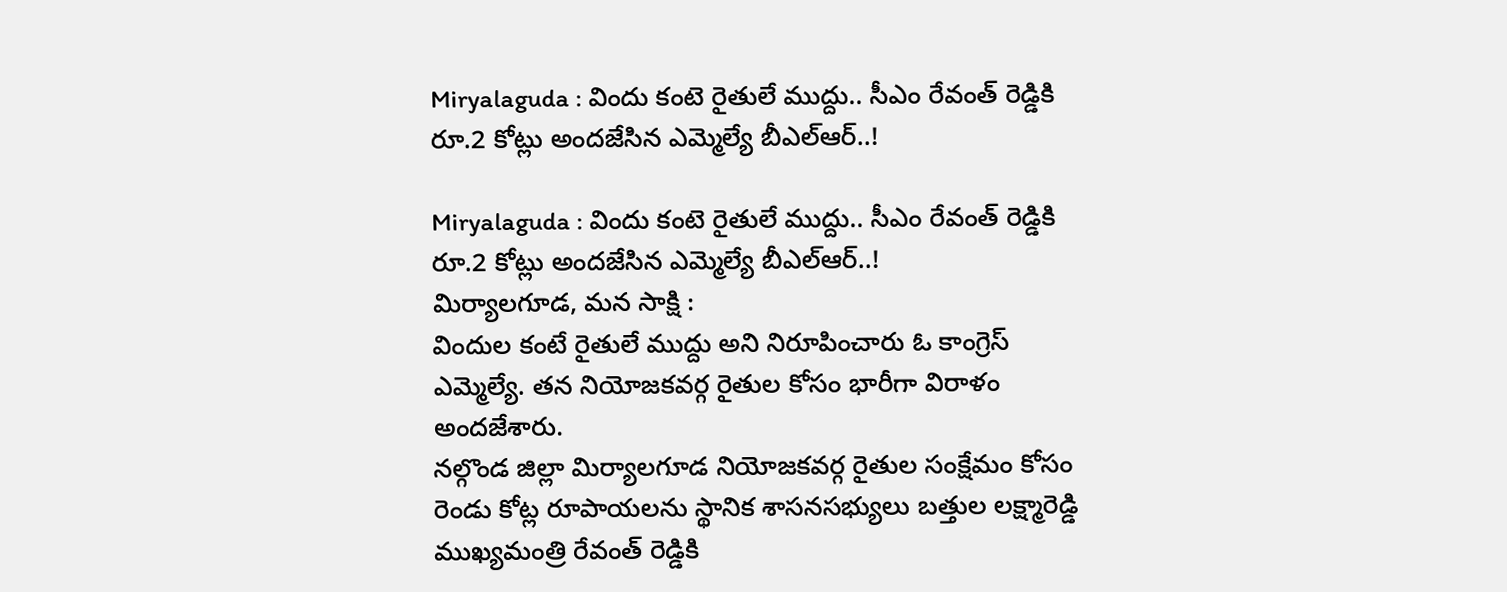Miryalaguda : విందు కంటె రైతులే ముద్దు.. సీఎం రేవంత్ రెడ్డికి రూ.2 కోట్లు అందజేసిన ఎమ్మెల్యే బీఎల్ఆర్..!

Miryalaguda : విందు కంటె రైతులే ముద్దు.. సీఎం రేవంత్ రెడ్డికి రూ.2 కోట్లు అందజేసిన ఎమ్మెల్యే బీఎల్ఆర్..!
మిర్యాలగూడ, మన సాక్షి :
విందుల కంటే రైతులే ముద్దు అని నిరూపించారు ఓ కాంగ్రెస్ ఎమ్మెల్యే. తన నియోజకవర్గ రైతుల కోసం భారీగా విరాళం అందజేశారు.
నల్గొండ జిల్లా మిర్యాలగూడ నియోజకవర్గ రైతుల సంక్షేమం కోసం రెండు కోట్ల రూపాయలను స్థానిక శాసనసభ్యులు బత్తుల లక్ష్మారెడ్డి ముఖ్యమంత్రి రేవంత్ రెడ్డికి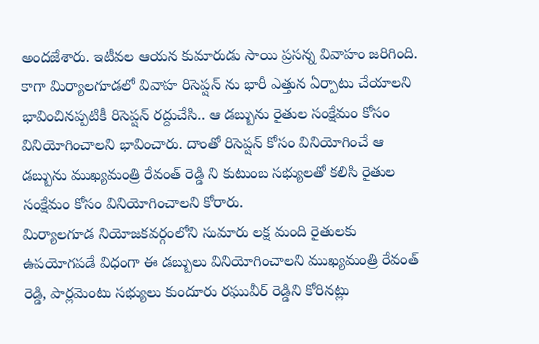అందజేశారు. ఇటీవల ఆయన కుమారుడు సాయి ప్రసన్న వివాహం జరిగింది.
కాగా మిర్యాలగూడలో వివాహ రిసెప్షన్ ను భారీ ఎత్తున ఏర్పాటు చేయాలని భావించినప్పటికీ రిసెప్షన్ రద్దుచేసి.. ఆ డబ్బును రైతుల సంక్షేమం కోసం వినియోగించాలని భావించారు. దాంతో రిసెప్షన్ కోసం వినియోగించే ఆ డబ్బును ముఖ్యమంత్రి రేవంత్ రెడ్డి ని కుటుంబ సభ్యులతో కలిసి రైతుల సంక్షేమం కోసం వినియోగించాలని కోరారు.
మిర్యాలగూడ నియోజకవర్గంలోని సుమారు లక్ష మంది రైతులకు ఉపయోగపడే విధంగా ఈ డబ్బులు వినియోగించాలని ముఖ్యమంత్రి రేవంత్ రెడ్డి, పార్లమెంటు సభ్యులు కుందూరు రఘువీర్ రెడ్డిని కోరినట్లు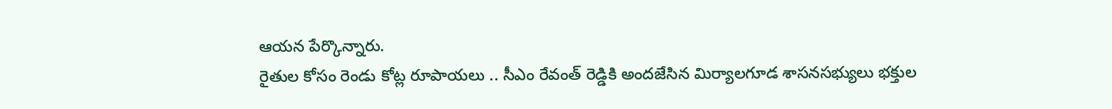ఆయన పేర్కొన్నారు.
రైతుల కోసం రెండు కోట్ల రూపాయలు .. సీఎం రేవంత్ రెడ్డికి అందజేసిన మిర్యాలగూడ శాసనసభ్యులు భక్తుల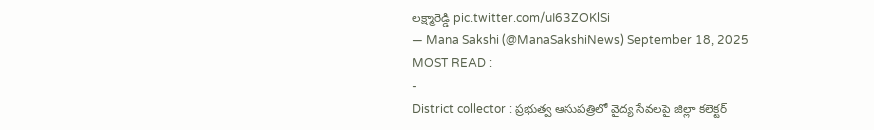లక్ష్మారెడ్డి pic.twitter.com/uI63ZOKlSi
— Mana Sakshi (@ManaSakshiNews) September 18, 2025
MOST READ :
-
District collector : ప్రభుత్వ ఆసుపత్రిలో వైద్య సేవలపై జిల్లా కలెక్టర్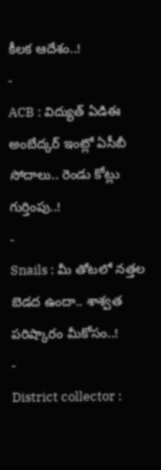కీలక ఆదేశం..!
-
ACB : విద్యుత్ ఏడిఈ అంబేద్కర్ ఇంట్లో ఏసీబీ సోదాలు.. రెండు కోట్లు గుర్తింపు..!
-
Snails : మీ తోటలో నత్తల బెడద ఉందా.. శాశ్వత పరిష్కారం మీకోసం..!
-
District collector :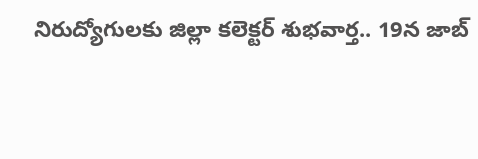నిరుద్యోగులకు జిల్లా కలెక్టర్ శుభవార్త.. 19న జాబ్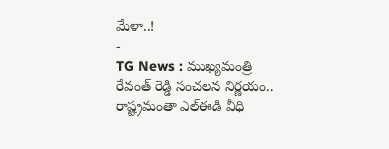మేళా..!
-
TG News : ముఖ్యమంత్రి రేవంత్ రెడ్డి సంచలన నిర్ణయం.. రాష్ట్రమంతా ఎల్ఈడి వీధి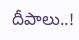దీపాలు..!